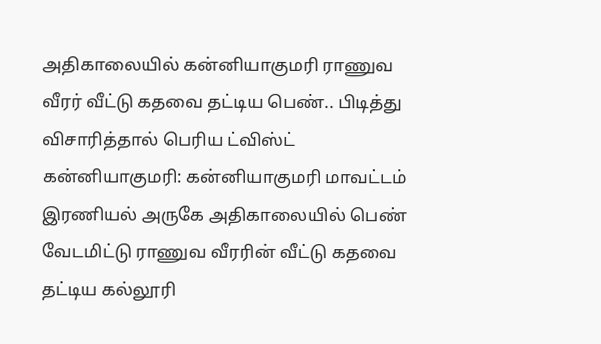அதிகாலையில் கன்னியாகுமரி ராணுவ வீரர் வீட்டு கதவை தட்டிய பெண்.. பிடித்து விசாரித்தால் பெரிய ட்விஸ்ட்
கன்னியாகுமரி: கன்னியாகுமரி மாவட்டம் இரணியல் அருகே அதிகாலையில் பெண் வேடமிட்டு ராணுவ வீரரின் வீட்டு கதவை தட்டிய கல்லூரி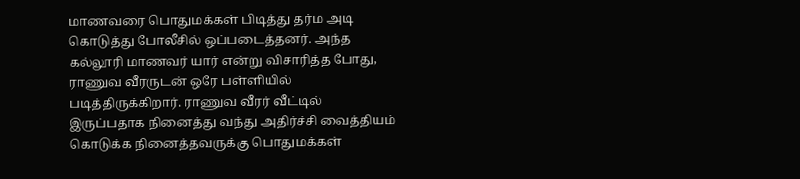மாணவரை பொதுமக்கள் பிடித்து தர்ம அடி கொடுத்து போலீசில் ஒப்படைத்தனர். அந்த கல்லூரி மாணவர் யார் என்று விசாரித்த போது, ராணுவ வீரருடன் ஒரே பள்ளியில் படித்திருக்கிறார். ராணுவ வீரர் வீட்டில் இருப்பதாக நினைத்து வந்து அதிர்ச்சி வைத்தியம் கொடுக்க நினைத்தவருக்கு பொதுமக்கள்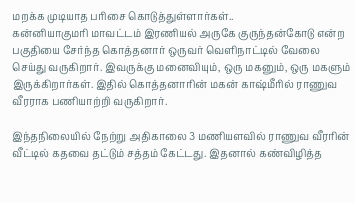மறக்க முடியாத பரிசை கொடுத்துள்ளார்கள்..
கன்னியாகுமரி மாவட்டம் இரணியல் அருகே குருந்தன்கோடு என்ற பகுதியை சேர்ந்த கொத்தனார் ஒருவர் வெளிநாட்டில் வேலை செய்து வருகிறார். இவருக்கு மனைவியும், ஒரு மகனும், ஒரு மகளும் இருக்கிறார்கள். இதில் கொத்தனாரின் மகன் காஷ்மீரில் ராணுவ வீரராக பணியாற்றி வருகிறார்.

இந்தநிலையில் நேற்று அதிகாலை 3 மணியளவில் ராணுவ வீரரின் வீட்டில் கதவை தட்டும் சத்தம் கேட்டது. இதனால் கண்விழித்த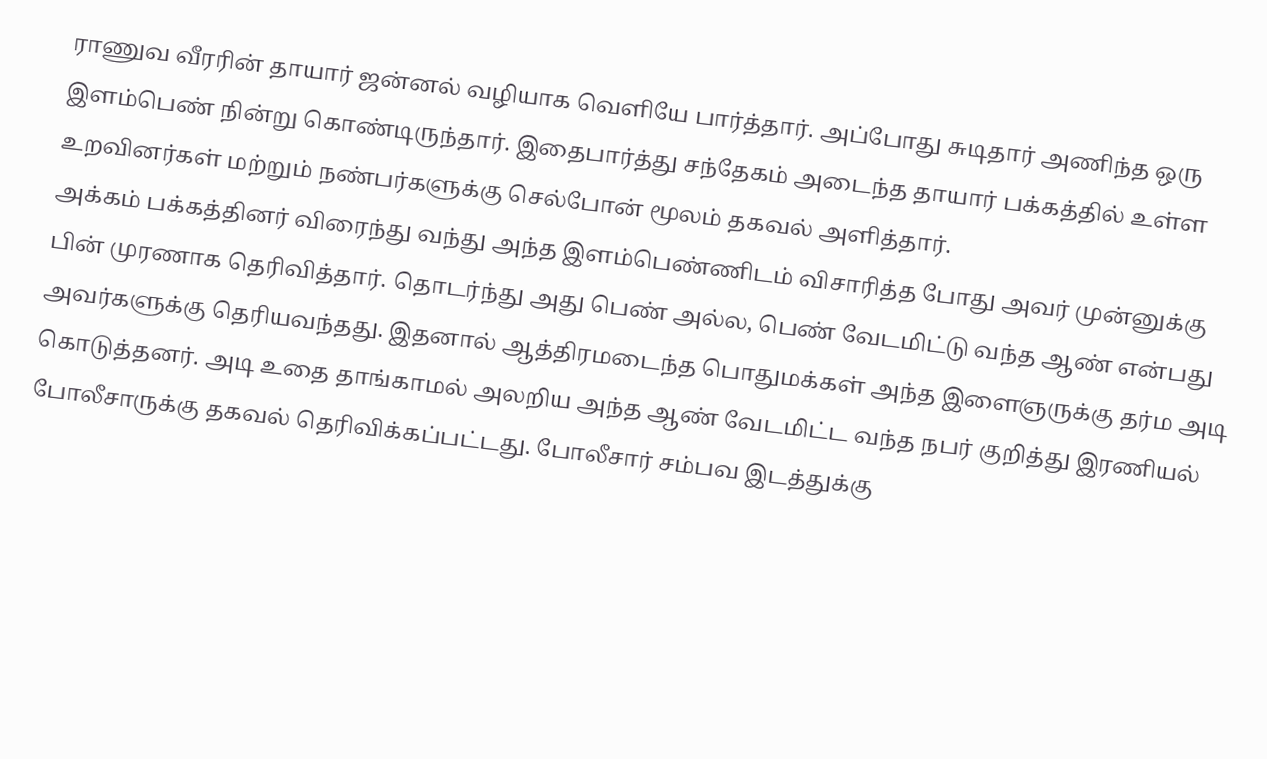ராணுவ வீரரின் தாயார் ஜன்னல் வழியாக வெளியே பார்த்தார். அப்போது சுடிதார் அணிந்த ஒரு இளம்பெண் நின்று கொண்டிருந்தார். இதைபார்த்து சந்தேகம் அடைந்த தாயார் பக்கத்தில் உள்ள உறவினர்கள் மற்றும் நண்பர்களுக்கு செல்போன் மூலம் தகவல் அளித்தார்.
அக்கம் பக்கத்தினர் விரைந்து வந்து அந்த இளம்பெண்ணிடம் விசாரித்த போது அவர் முன்னுக்கு பின் முரணாக தெரிவித்தார். தொடர்ந்து அது பெண் அல்ல, பெண் வேடமிட்டு வந்த ஆண் என்பது அவர்களுக்கு தெரியவந்தது. இதனால் ஆத்திரமடைந்த பொதுமக்கள் அந்த இளைஞருக்கு தர்ம அடி கொடுத்தனர். அடி உதை தாங்காமல் அலறிய அந்த ஆண் வேடமிட்ட வந்த நபர் குறித்து இரணியல் போலீசாருக்கு தகவல் தெரிவிக்கப்பட்டது. போலீசார் சம்பவ இடத்துக்கு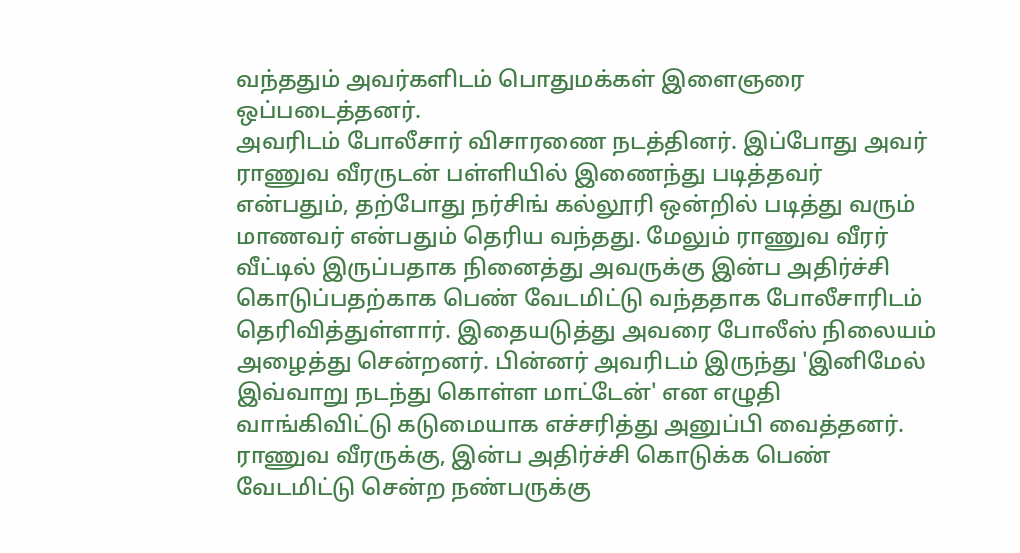வந்ததும் அவர்களிடம் பொதுமக்கள் இளைஞரை ஒப்படைத்தனர்.
அவரிடம் போலீசார் விசாரணை நடத்தினர். இப்போது அவர் ராணுவ வீரருடன் பள்ளியில் இணைந்து படித்தவர் என்பதும், தற்போது நர்சிங் கல்லூரி ஒன்றில் படித்து வரும் மாணவர் என்பதும் தெரிய வந்தது. மேலும் ராணுவ வீரர் வீட்டில் இருப்பதாக நினைத்து அவருக்கு இன்ப அதிர்ச்சி கொடுப்பதற்காக பெண் வேடமிட்டு வந்ததாக போலீசாரிடம் தெரிவித்துள்ளார். இதையடுத்து அவரை போலீஸ் நிலையம் அழைத்து சென்றனர். பின்னர் அவரிடம் இருந்து 'இனிமேல் இவ்வாறு நடந்து கொள்ள மாட்டேன்' என எழுதி வாங்கிவிட்டு கடுமையாக எச்சரித்து அனுப்பி வைத்தனர். ராணுவ வீரருக்கு, இன்ப அதிர்ச்சி கொடுக்க பெண் வேடமிட்டு சென்ற நண்பருக்கு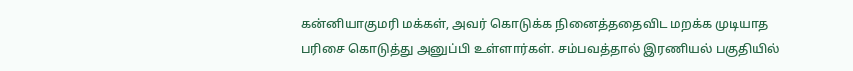கன்னியாகுமரி மக்கள், அவர் கொடுக்க நினைத்ததைவிட மறக்க முடியாத பரிசை கொடுத்து அனுப்பி உள்ளார்கள். சம்பவத்தால் இரணியல் பகுதியில்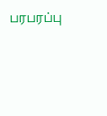பரபரப்பு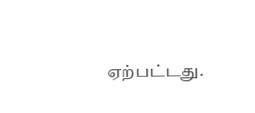ஏற்பட்டது.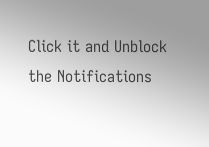Click it and Unblock the Notifications